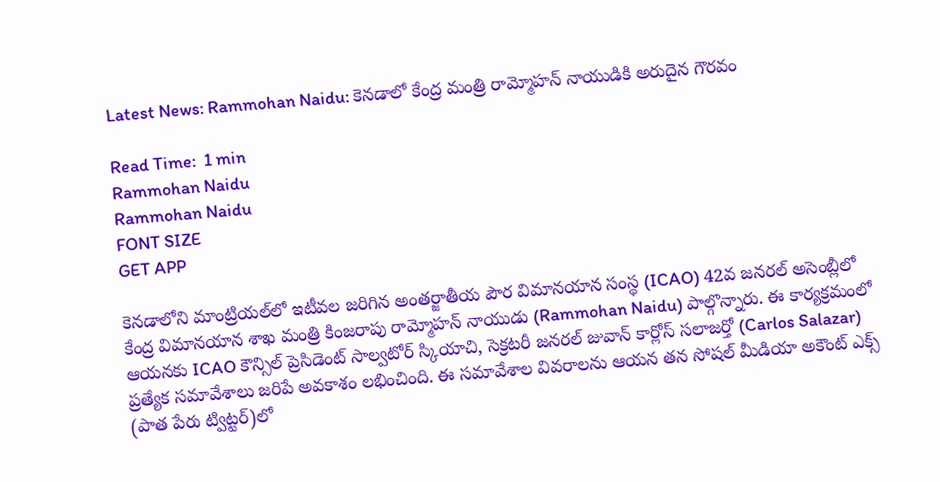Latest News: Rammohan Naidu: కెనడాలో కేంద్ర మంత్రి రామ్మోహన్ నాయుడికి అరుదైన గౌరవం

Read Time:  1 min
Rammohan Naidu
Rammohan Naidu
FONT SIZE
GET APP

కెనడాలోని మాంట్రియల్‌లో ఇటీవల జరిగిన అంతర్జాతీయ పౌర విమానయాన సంస్థ (ICAO) 42వ జనరల్ అసెంబ్లీలో కేంద్ర విమానయాన శాఖ మంత్రి కింజరాపు రామ్మోహన్ నాయుడు (Rammohan Naidu) పాల్గొన్నారు. ఈ కార్యక్రమంలో ఆయనకు ICAO కౌన్సిల్ ప్రెసిడెంట్ సాల్వటోర్ స్కియాచి, సెక్రటరీ జనరల్ జువాన్ కార్లోస్ సలాజర్తో (Carlos Salazar) ప్రత్యేక సమావేశాలు జరిపే అవకాశం లభించింది. ఈ సమావేశాల వివరాలను ఆయన తన సోషల్ మీడియా అకౌంట్ ఎక్స్ (పాత పేరు ట్విట్టర్)లో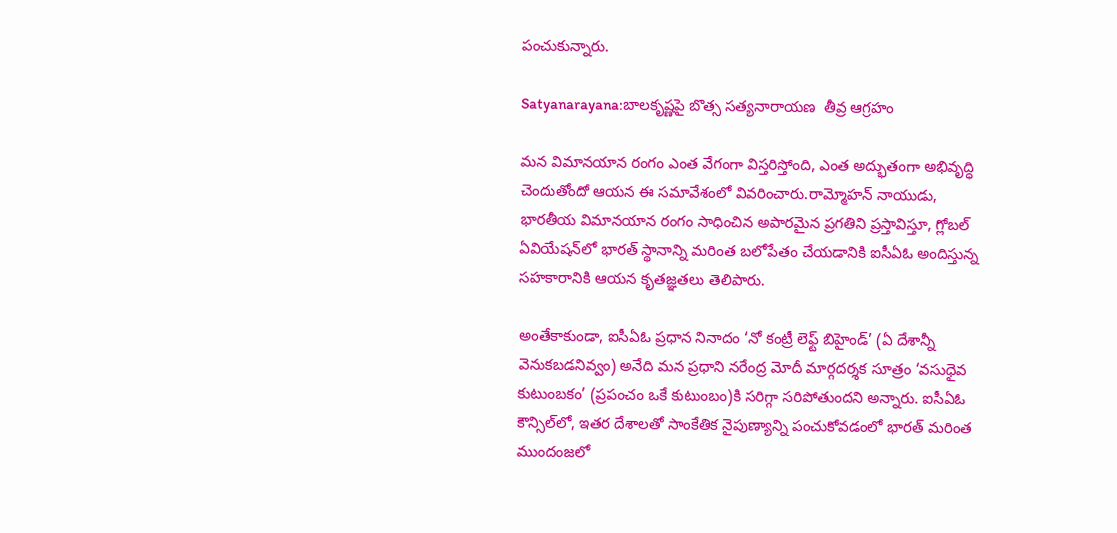పంచుకున్నారు.

Satyanarayana:బాలకృష్ణపై బొత్స సత్యనారాయణ  తీవ్ర ఆగ్రహం

మన విమానయాన రంగం ఎంత వేగంగా విస్తరిస్తోంది, ఎంత అద్భుతంగా అభివృద్ధి చెందుతోందో ఆయన ఈ సమావేశంలో వివరించారు.రామ్మోహన్ నాయుడు, భారతీయ విమానయాన రంగం సాధించిన అపారమైన ప్రగతిని ప్రస్తావిస్తూ, గ్లోబల్ ఏవియేషన్‌లో భారత్‌ స్థానాన్ని మరింత బలోపేతం చేయడానికి ఐసీఏఓ అందిస్తున్న సహకారానికి ఆయన కృతజ్ఞతలు తెలిపారు.

అంతేకాకుండా, ఐసీఏఓ ప్రధాన నినాదం ‘నో కంట్రీ లెఫ్ట్ బిహైండ్’ (ఏ దేశాన్నీ వెనుకబడనివ్వం) అనేది మన ప్రధాని నరేంద్ర మోదీ మార్గదర్శక సూత్రం ‘వసుధైవ కుటుంబకం’ (ప్రపంచం ఒకే కుటుంబం)కి సరిగ్గా సరిపోతుందని అన్నారు. ఐసీఏఓ కౌన్సిల్‌లో, ఇతర దేశాలతో సాంకేతిక నైపుణ్యాన్ని పంచుకోవడంలో భారత్‌ మరింత ముందంజలో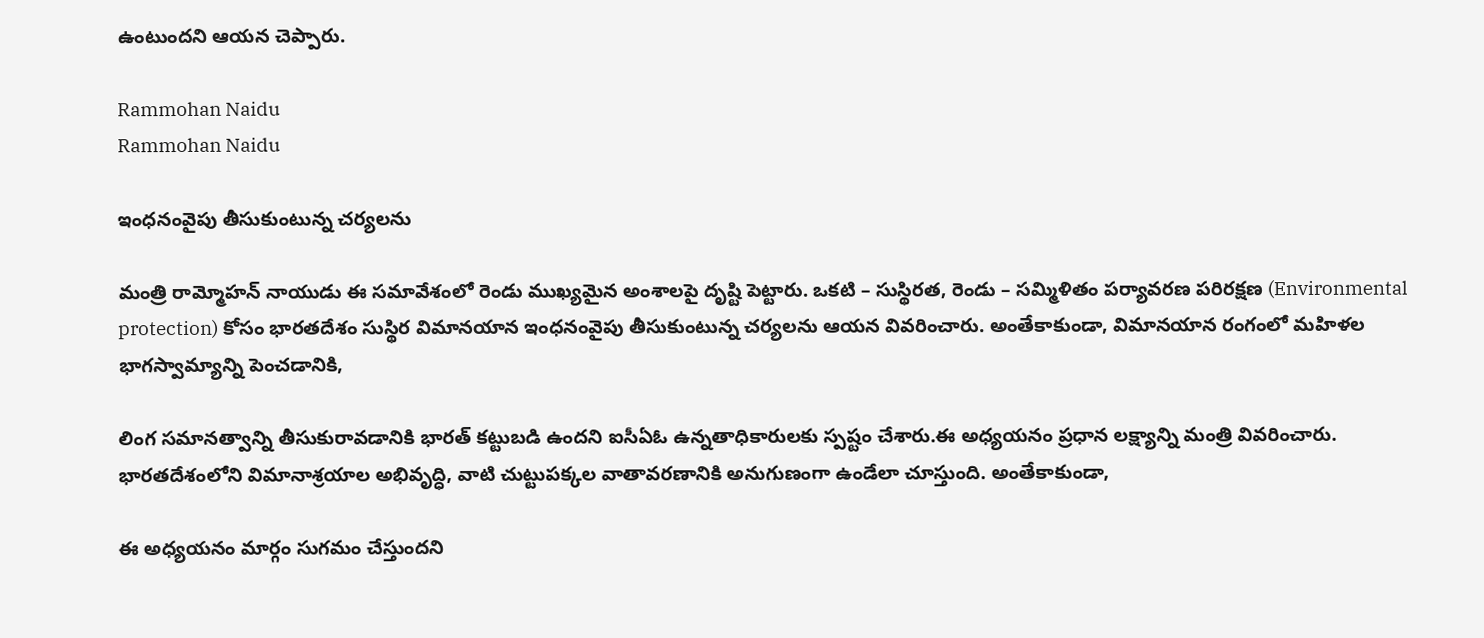ఉంటుందని ఆయన చెప్పారు.

Rammohan Naidu
Rammohan Naidu

ఇంధనంవైపు తీసుకుంటున్న చర్యలను

మంత్రి రామ్మోహన్ నాయుడు ఈ సమావేశంలో రెండు ముఖ్యమైన అంశాలపై దృష్టి పెట్టారు. ఒకటి – సుస్థిరత, రెండు – సమ్మిళితం పర్యావరణ పరిరక్షణ (Environmental protection) కోసం భారతదేశం సుస్థిర విమానయాన ఇంధనంవైపు తీసుకుంటున్న చర్యలను ఆయన వివరించారు. అంతేకాకుండా, విమానయాన రంగంలో మహిళల భాగస్వామ్యాన్ని పెంచడానికి,

లింగ సమానత్వాన్ని తీసుకురావడానికి భారత్ కట్టుబడి ఉందని ఐసీఏఓ ఉన్నతాధికారులకు స్పష్టం చేశారు.ఈ అధ్యయనం ప్రధాన లక్ష్యాన్ని మంత్రి వివరించారు. భారతదేశంలోని విమానాశ్రయాల అభివృద్ధి, వాటి చుట్టుపక్కల వాతావరణానికి అనుగుణంగా ఉండేలా చూస్తుంది. అంతేకాకుండా,

ఈ అధ్యయనం మార్గం సుగమం చేస్తుందని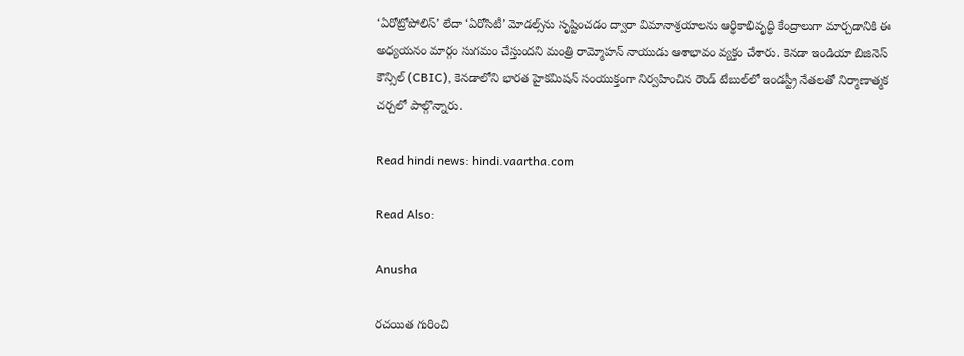‘ఏరోట్రోపోలిస్’ లేదా ‘ఏరోసిటీ’ మోడల్స్‌ను సృష్టించడం ద్వారా విమానాశ్రయాలను ఆర్థికాభివృద్ధి కేంద్రాలుగా మార్చడానికి ఈ అధ్యయనం మార్గం సుగమం చేస్తుందని మంత్రి రామ్మోహన్ నాయుడు ఆశాభావం వ్యక్తం చేశారు. కెనడా ఇండియా బిజినెస్ కౌన్సిల్ (CBIC), కెనడాలోని భారత హైకమిషన్ సంయుక్తంగా నిర్వహించిన రౌండ్ టేబుల్‌లో ఇండస్ట్రీ నేతలతో నిర్మాణాత్మక చర్చలో పాల్గొన్నారు.

Read hindi news: hindi.vaartha.com

Read Also:

Anusha

రచయిత గురించి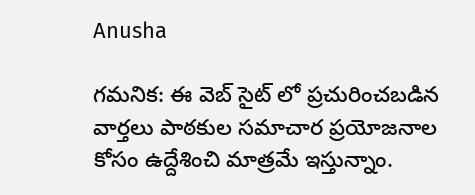Anusha

గమనిక: ఈ వెబ్ సైట్ లో ప్రచురించబడిన వార్తలు పాఠకుల సమాచార ప్రయోజనాల కోసం ఉద్దేశించి మాత్రమే ఇస్తున్నాం.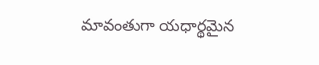మావంతుగా యధార్థమైన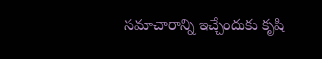సమాచారాన్ని ఇచ్చేందుకు కృషి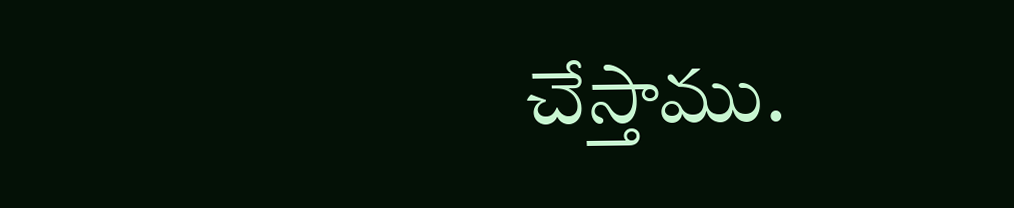చేస్తాము.